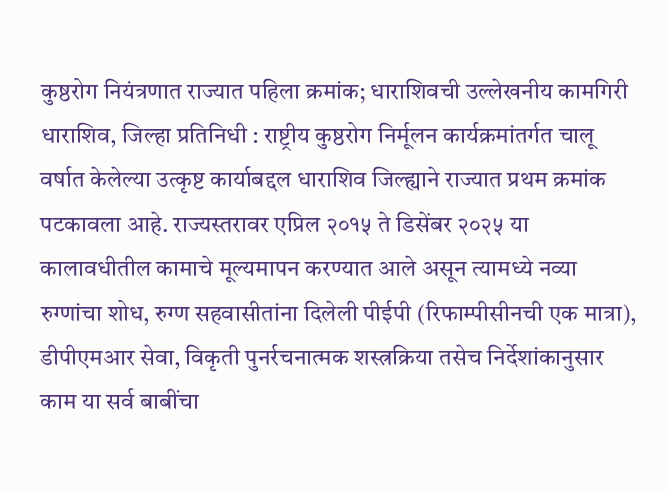कुष्ठरोग नियंत्रणात राज्यात पहिला क्रमांक; धाराशिवची उल्लेखनीय कामगिरी
धाराशिव, जिल्हा प्रतिनिधी : राष्ट्रीय कुष्ठरोग निर्मूलन कार्यक्रमांतर्गत चालू वर्षात केलेल्या उत्कृष्ट कार्याबद्दल धाराशिव जिल्ह्याने राज्यात प्रथम क्रमांक पटकावला आहे. राज्यस्तरावर एप्रिल २०१५ ते डिसेंबर २०२५ या कालावधीतील कामाचे मूल्यमापन करण्यात आले असून त्यामध्ये नव्या रुग्णांचा शोध, रुग्ण सहवासीतांना दिलेली पीईपी (रिफाम्पीसीनची एक मात्रा), डीपीएमआर सेवा, विकृती पुनर्रचनात्मक शस्त्रक्रिया तसेच निर्देशांकानुसार काम या सर्व बाबींचा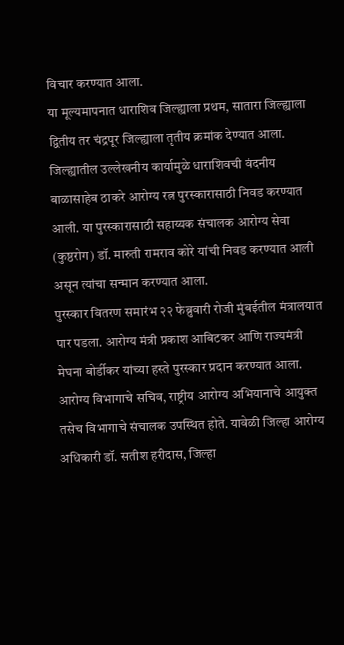विचार करण्यात आला.
या मूल्यमापनात धाराशिव जिल्ह्याला प्रथम, सातारा जिल्ह्याला द्वितीय तर चंद्रपूर जिल्ह्याला तृतीय क्रमांक देण्यात आला. जिल्ह्यातील उल्लेखनीय कार्यामुळे धाराशिवची वंदनीय बाळासाहेब ठाकरे आरोग्य रत्न पुरस्कारासाठी निवड करण्यात आली. या पुरस्कारासाठी सहाय्यक संचालक आरोग्य सेवा (कुष्ठरोग) डॉ. मारुती रामराव कोरे यांची निवड करण्यात आली असून त्यांचा सन्मान करण्यात आला.
पुरस्कार वितरण समारंभ २२ फेब्रुवारी रोजी मुंबईतील मंत्रालयात पार पडला. आरोग्य मंत्री प्रकाश आबिटकर आणि राज्यमंत्री मेघना बोर्डीकर यांच्या हस्ते पुरस्कार प्रदान करण्यात आला. आरोग्य विभागाचे सचिव, राष्ट्रीय आरोग्य अभियानाचे आयुक्त तसेच विभागाचे संचालक उपस्थित होते. यावेळी जिल्हा आरोग्य अधिकारी डॉ. सतीश हरीदास, जिल्हा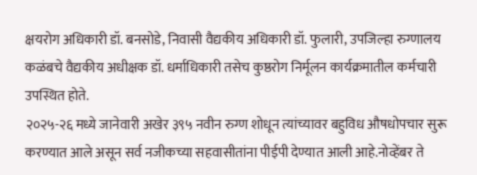क्षयरोग अधिकारी डॉ. बनसोडे, निवासी वैद्यकीय अधिकारी डॉ. फुलारी, उपजिल्हा रुग्णालय कळंबचे वैद्यकीय अधीक्षक डॉ. धर्माधिकारी तसेच कुष्ठरोग निर्मूलन कार्यक्रमातील कर्मचारी उपस्थित होते.
२०२५-२६ मध्ये जानेवारी अखेर ३९५ नवीन रुग्ण शोधून त्यांच्यावर बहुविध औषधोपचार सुरू करण्यात आले असून सर्व नजीकच्या सहवासीतांना पीईपी देण्यात आली आहे.नोव्हेंबर ते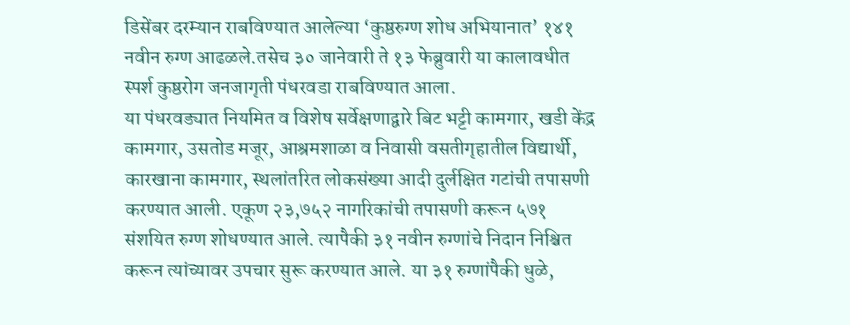डिसेंबर दरम्यान राबविण्यात आलेल्या ‘कुष्ठरुग्ण शोध अभियानात’ १४१ नवीन रुग्ण आढळले.तसेच ३० जानेवारी ते १३ फेब्रुवारी या कालावधीत स्पर्श कुष्ठरोग जनजागृती पंधरवडा राबविण्यात आला.
या पंधरवड्यात नियमित व विशेष सर्वेक्षणाद्वारे बिट भट्टी कामगार, खडी केंद्र कामगार, उसतोड मजूर, आश्रमशाळा व निवासी वसतीगृहातील विद्यार्थी, कारखाना कामगार, स्थलांतरित लोकसंख्या आदी दुर्लक्षित गटांची तपासणी करण्यात आली. एकूण २३,७५२ नागरिकांची तपासणी करून ५७१ संशयित रुग्ण शोधण्यात आले. त्यापैकी ३१ नवीन रुग्णांचे निदान निश्चित करून त्यांच्यावर उपचार सुरू करण्यात आले. या ३१ रुग्णांपैकी धुळे,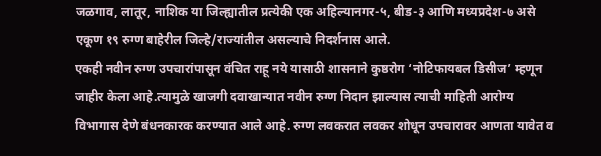जळगाव, लातूर, नाशिक या जिल्ह्यातील प्रत्येकी एक अहिल्यानगर-५, बीड-३ आणि मध्यप्रदेश-७ असे एकूण १९ रुग्ण बाहेरील जिल्हे/राज्यांतील असल्याचे निदर्शनास आले.
एकही नवीन रुग्ण उपचारांपासून वंचित राहू नये यासाठी शासनाने कुष्ठरोग ‘नोटिफायबल डिसीज’ म्हणून जाहीर केला आहे.त्यामुळे खाजगी दवाखान्यात नवीन रुग्ण निदान झाल्यास त्याची माहिती आरोग्य विभागास देणे बंधनकारक करण्यात आले आहे. रुग्ण लवकरात लवकर शोधून उपचारावर आणता यावेत व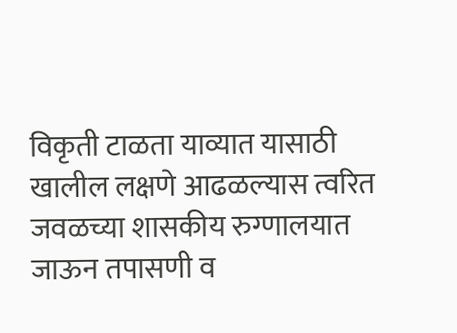विकृती टाळता याव्यात यासाठी खालील लक्षणे आढळल्यास त्वरित जवळच्या शासकीय रुग्णालयात जाऊन तपासणी व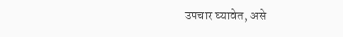उपचार घ्यावेत, असे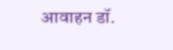आवाहन डॉ.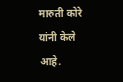मारुती कोरे यांनी केले आहे.